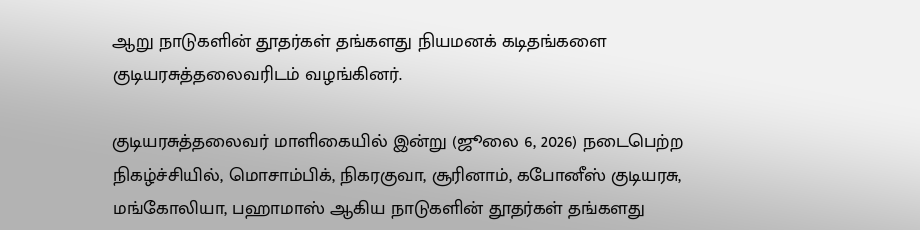ஆறு நாடுகளின் தூதர்கள் தங்களது நியமனக் கடிதங்களை குடியரசுத்தலைவரிடம் வழங்கினர்.

குடியரசுத்தலைவர் மாளிகையில் இன்று (ஜூலை 6, 2026) நடைபெற்ற நிகழ்ச்சியில், மொசாம்பிக், நிகரகுவா, சூரினாம், கபோனீஸ் குடியரசு, மங்கோலியா, பஹாமாஸ் ஆகிய நாடுகளின் தூதர்கள் தங்களது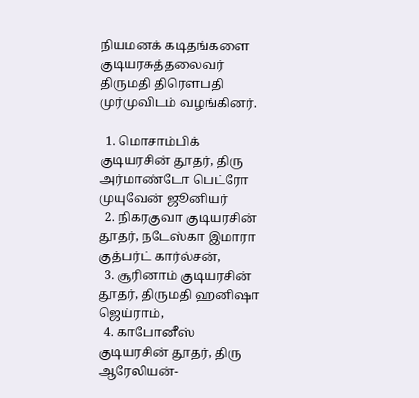நியமனக் கடிதங்களை குடியரசுத்தலைவர் திருமதி திரௌபதி முர்முவிடம் வழங்கினர்.

  1. மொசாம்பிக் குடியரசின் தூதர், திரு அர்மாண்டோ பெட்ரோ முயுவேன் ஜூனியர்
  2. நிகரகுவா குடியரசின் தூதர், நடேஸ்கா இமாரா குத்பர்ட் கார்ல்சன்,
  3. சூரினாம் குடியரசின் தூதர், திருமதி ஹனிஷா ஜெய்ராம்,
  4. காபோனீஸ் குடியரசின் தூதர், திரு ஆரேலியன்-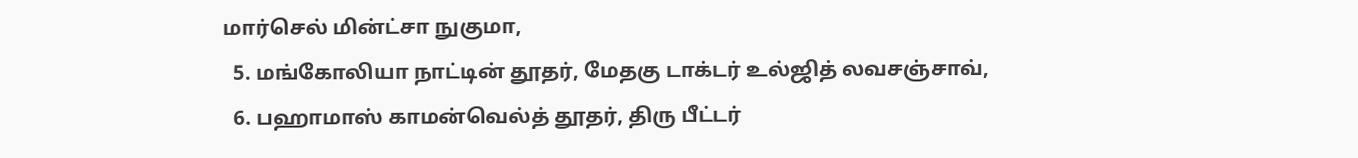மார்செல் மின்ட்சா நுகுமா,
  5. மங்கோலியா நாட்டின் தூதர், மேதகு டாக்டர் உல்ஜித் லவசஞ்சாவ்,
  6. பஹாமாஸ் காமன்வெல்த் தூதர், திரு பீட்டர்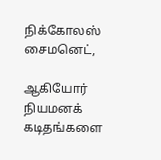நிக்கோலஸ் சைமனெட்,

ஆகியோர் நியமனக் கடிதங்களை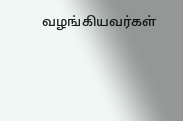வழங்கியவர்கள்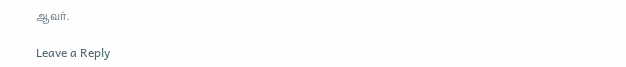ஆவர்.

Leave a Reply